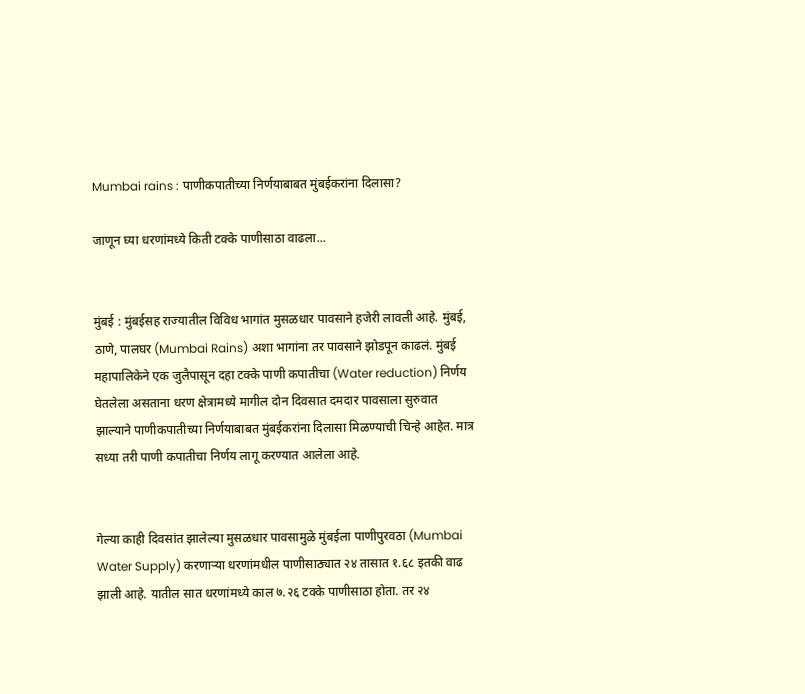Mumbai rains : पाणीकपातीच्या निर्णयाबाबत मुंबईकरांना दिलासा?

जाणून घ्या धरणांमध्ये किती टक्के पाणीसाठा वाढला...


मुंबई : मुंबईसह राज्यातील विविध भागांत मुसळधार पावसाने हजेरी लावली आहे. मुंबई, ठाणे, पालघर (Mumbai Rains) अशा भागांना तर पावसाने झोडपून काढलं. मुंबई महापालिकेने एक जुलैपासून दहा टक्के पाणी कपातीचा (Water reduction) निर्णय घेतलेला असताना धरण क्षेत्रामध्ये मागील दोन दिवसात दमदार पावसाला सुरुवात झाल्याने पाणीकपातीच्या निर्णयाबाबत मुंबईकरांना दिलासा मिळण्याची चिन्हे आहेत. मात्र सध्या तरी पाणी कपातीचा निर्णय लागू करण्यात आलेला आहे.


गेल्या काही दिवसांत झालेल्या मुसळधार पावसामुळे मुंबईला पाणीपुरवठा (Mumbai Water Supply) करणाऱ्या धरणांमधील पाणीसाठ्यात २४ तासात १.६८ इतकी वाढ झाली आहे. यातील सात धरणांमध्ये काल ७.२६ टक्के पाणीसाठा होता. तर २४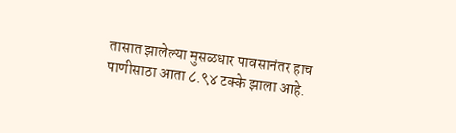तासात झालेल्या मुसळधार पावसानंतर हाच पाणीसाठा आता ८.९४ टक्के झाला आहे.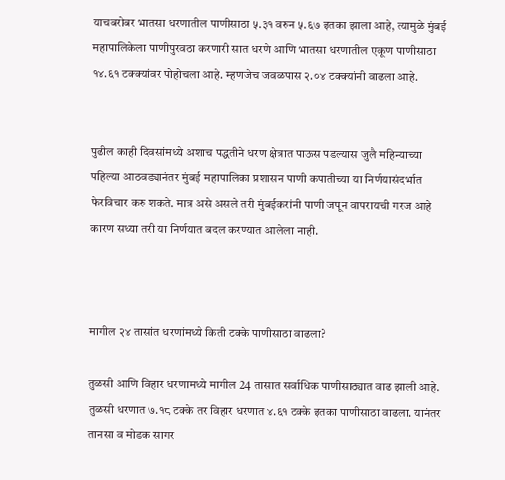याचबरोबर भातसा धरणातील पाणीसाठा ५.३१ वरुन ५.६७ इतका झाला आहे, त्यामुळे मुंबई महापालिकेला पाणीपुरवठा करणारी सात धरणे आणि भातसा धरणातील एकूण पाणीसाठा १४.६१ टक्क्यांवर पोहोचला आहे. म्हणजेच जवळपास २.०४ टक्क्यांनी वाढला आहे.


पुढील काही दिवसांमध्ये अशाच पद्धतीने धरण क्षेत्रात पाऊस पडल्यास जुलै महिन्याच्या पहिल्या आठवड्यानंतर मुंबई महापालिका प्रशासन पाणी कपातीच्या या निर्णयासंदर्भात फेरविचार करु शकते. मात्र असे असले तरी मुंबईकरांनी पाणी जपून वापरायची गरज आहे कारण सध्या तरी या निर्णयात बदल करण्यात आलेला नाही.



मागील २४ तासांत धरणांमध्ये किती टक्के पाणीसाठा वाढला?

तुळसी आणि विहार धरणामध्ये मागील 24 तासात सर्वाधिक पाणीसाठ्यात वाढ झाली आहे. तुळसी धरणात ७.१८ टक्के तर विहार धरणात ४.६१ टक्के इतका पाणीसाठा वाढला. यानंतर तानसा व मोडक सागर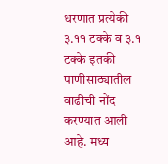धरणात प्रत्येकी ३.११ टक्के व ३.१ टक्के इतकी पाणीसाठ्यातील वाढीची नोंद करण्यात आली आहे. मध्य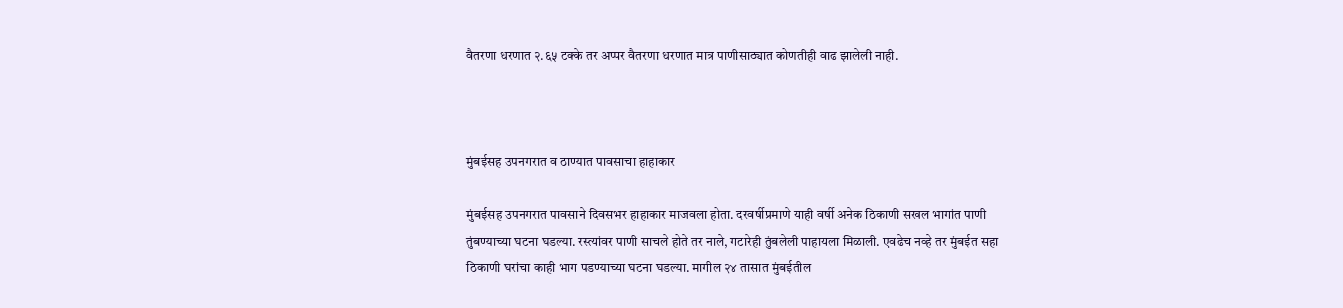वैतरणा धरणात २.६५ टक्के तर अप्पर वैतरणा धरणात मात्र पाणीसाठ्यात कोणतीही वाढ झालेली नाही.



मुंबईसह उपनगरात व ठाण्यात पावसाचा हाहाकार

मुंबईसह उपनगरात पावसाने दिवसभर हाहाकार माजवला होता. दरवर्षीप्रमाणे याही वर्षी अनेक ठिकाणी सखल भागांत पाणी तुंबण्याच्या घटना घडल्या. रस्त्यांवर पाणी साचले होते तर नाले, गटारेही तुंबलेली पाहायला मिळाली. एवढेच नव्हे तर मुंबईत सहा ठिकाणी घरांचा काही भाग पडण्याच्या घटना घडल्या. मागील २४ तासात मुंबईतील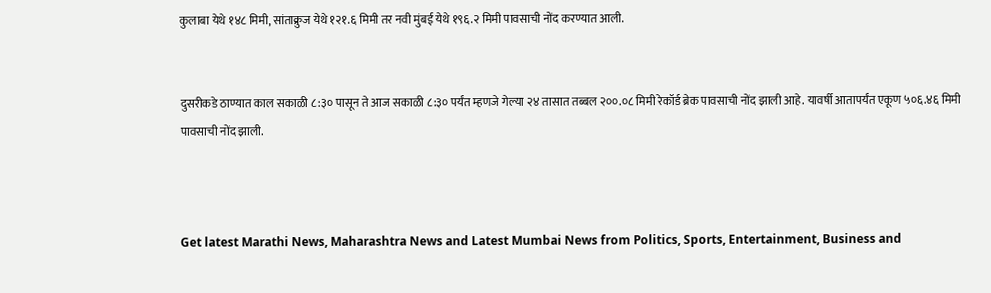कुलाबा येथे १४८ मिमी, सांताक्रुज येथे १२१.६ मिमी तर नवी मुंबई येथे १९६.२ मिमी पावसाची नोंद करण्यात आली.


दुसरीकडे ठाण्यात काल सकाळी ८:३० पासून ते आज सकाळी ८:३० पर्यंत म्हणजे गेल्या २४ तासात तब्बल २००.०८ मिमी रेकॉर्ड ब्रेक पावसाची नोंद झाली आहे. यावर्षी आतापर्यंत एकूण ५०६.४६ मिमी पावसाची नोंद झाली.



Get latest Marathi News, Maharashtra News and Latest Mumbai News from Politics, Sports, Entertainment, Business and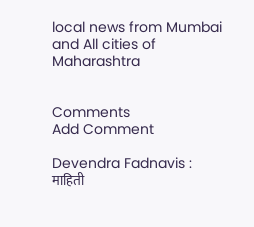local news from Mumbai and All cities of Maharashtra


Comments
Add Comment

Devendra Fadnavis : माहिती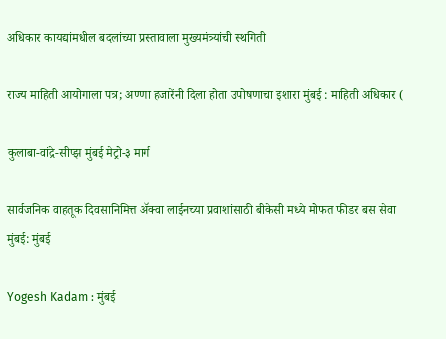अधिकार कायद्यांमधील बदलांच्या प्रस्तावाला मुख्यमंत्र्यांची स्थगिती

राज्य माहिती आयोगाला पत्र; अण्णा हजारेंनी दिला होता उपोषणाचा इशारा मुंबई : माहिती अधिकार (

कुलाबा-वांद्रे-सीप्झ मुंबई मेट्रो-३ मार्ग

सार्वजनिक वाहतूक दिवसानिमित्त अ‍ॅक्वा लाईनच्या प्रवाशांसाठी बीकेसी मध्ये मोफत फीडर बस सेवा मुंबई: मुंबई

Yogesh Kadam : मुंबई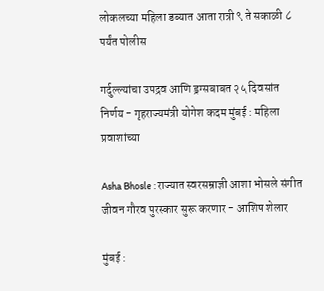लोकलच्या महिला डब्यात आता रात्री ९ ते सकाळी ८ पर्यंत पोलीस

गर्दुल्ल्यांचा उपद्रव आणि ड्रग्सबाबत २५ दिवसांत निर्णय - गृहराज्यमंत्री योगेश कदम मुंबई : महिला प्रवाशांच्या

Asha Bhosle : राज्यात स्वरसम्राज्ञी आशा भोसले संगीत जीवन गौरव पुरस्कार सुरू करणार - आशिष शेलार

मुंबई :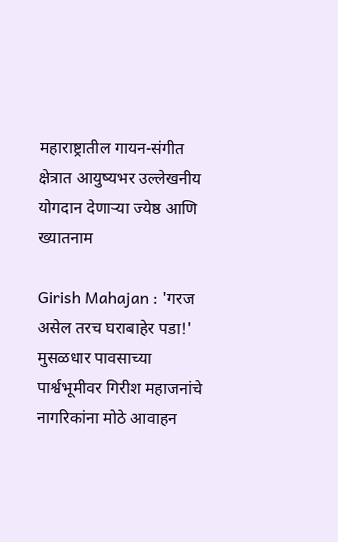महाराष्ट्रातील गायन-संगीत क्षेत्रात आयुष्यभर उल्लेखनीय योगदान देणाऱ्या ज्येष्ठ आणि ख्यातनाम

Girish Mahajan : 'गरज असेल तरच घराबाहेर पडा!' मुसळधार पावसाच्या पार्श्वभूमीवर गिरीश महाजनांचे नागरिकांना मोठे आवाहन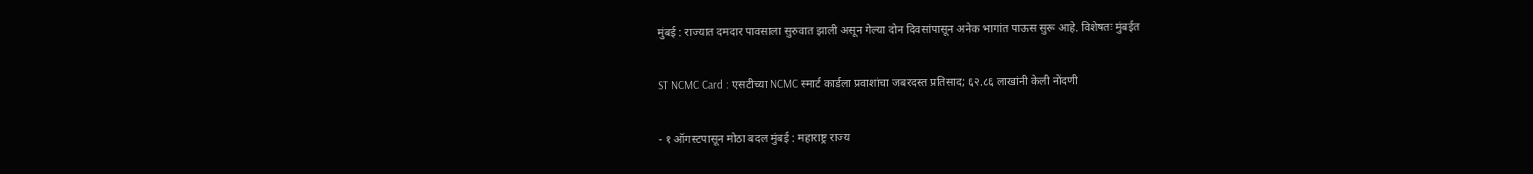मुंबई : राज्यात दमदार पावसाला सुरुवात झाली असून गेल्या दोन दिवसांपासून अनेक भागांत पाऊस सुरू आहे. विशेषतः मुंबईत

ST NCMC Card : एसटीच्या NCMC स्मार्ट कार्डला प्रवाशांचा जबरदस्त प्रतिसाद; ६२.८६ लाखांनी केली नोंदणी

- १ ऑगस्टपासून मोठा बदल मुंबई : महाराष्ट्र राज्य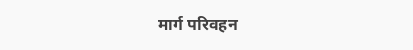मार्ग परिवहन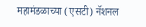महामंडळाच्या (एसटी) नॅशनल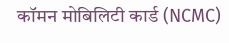कॉमन मोबिलिटी कार्ड (NCMC)